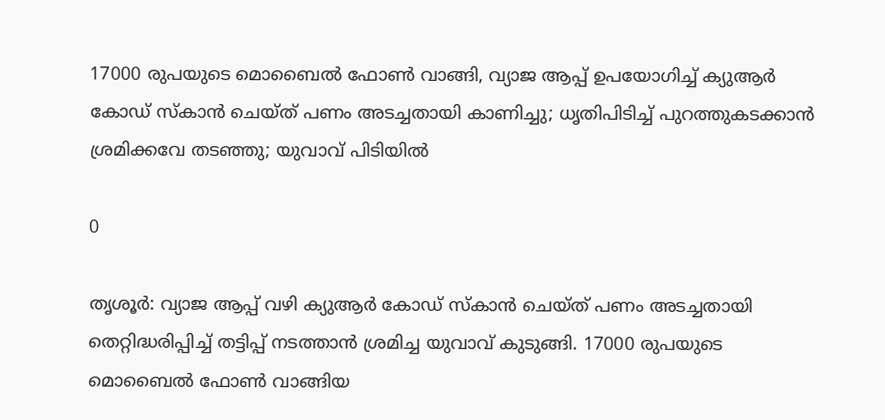17000 രുപയുടെ മൊബൈൽ ഫോൺ വാങ്ങി, വ്യാജ ആപ്പ് ഉപയോഗിച്ച് ക്യുആർ കോഡ് സ്കാൻ ചെയ്ത് പണം അടച്ചതായി കാണിച്ചു; ധൃതിപിടിച്ച് പുറത്തുകടക്കാൻ ശ്രമിക്കവേ തടഞ്ഞു; യുവാവ് പിടിയിൽ

0

തൃശൂർ: വ്യാജ ആപ്പ് വഴി ക്യുആർ കോഡ് സ്കാൻ ചെയ്ത് പണം അടച്ചതായി തെറ്റിദ്ധരിപ്പിച്ച് തട്ടിപ്പ് നടത്താൻ ശ്രമിച്ച യുവാവ് കുടുങ്ങി. 17000 രുപയുടെ മൊബൈൽ ഫോൺ വാങ്ങിയ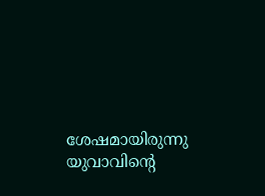ശേഷമായിരുന്നു യുവാവിന്റെ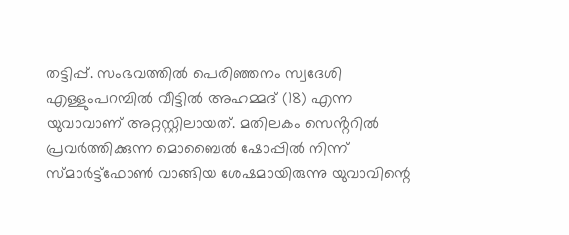തട്ടിപ്പ്. സംഭവത്തിൽ പെരിഞ്ഞനം സ്വദേശി എള്ളുംപറമ്പിൽ വീട്ടിൽ അഹമ്മദ് (18) എന്ന യുവാവാണ് അറ്റസ്റ്റിലായത്. മതിലകം സെൻ്ററിൽ പ്രവർത്തിക്കുന്ന മൊബൈൽ ഷോപ്പിൽ നിന്ന് സ്‌മാർട്ട്ഫോൺ വാങ്ങിയ ശേഷമായിരുന്നു യുവാവിന്റെ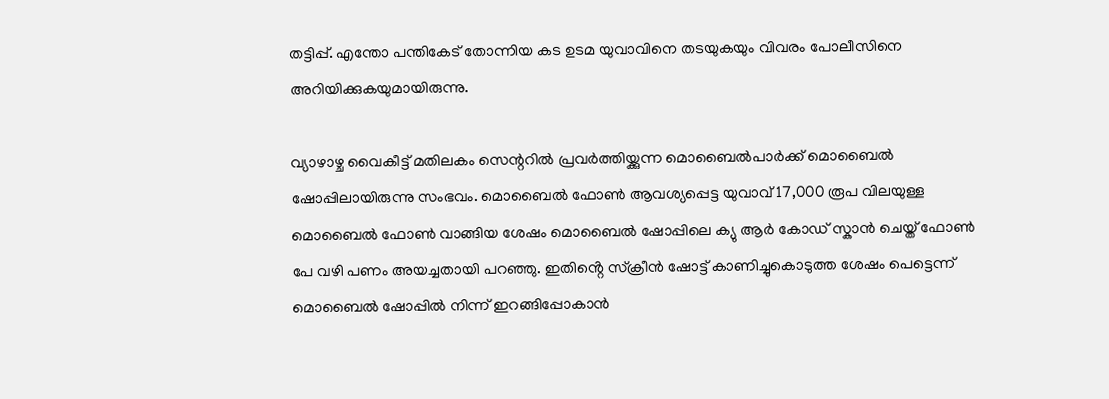തട്ടിപ്പ്. എന്തോ പന്തികേട് തോന്നിയ കട ഉടമ യുവാവിനെ തടയുകയും വിവരം പോലീസിനെ അറിയിക്കുകയുമായിരുന്നു.

വ്യാഴാഴ്ച വൈകീട്ട് മതിലകം സെന്ററിൽ പ്രവർത്തിയ്ക്കുന്ന മൊബൈൽപാർക്ക് മൊബൈൽ ഷോപ്പിലായിരുന്നു സംഭവം. മൊബൈൽ ഫോൺ ആവശ്യപ്പെട്ട യുവാവ് 17,000 രൂപ വിലയുള്ള മൊബൈൽ ഫോൺ വാങ്ങിയ ശേഷം മൊബൈൽ ഷോപ്പിലെ ക്യു ആർ കോഡ് സ്കാൻ ചെയ്ത് ഫോൺ പേ വഴി പണം അയച്ചതായി പറഞ്ഞു. ഇതിൻ്റെ സ്ക്രീൻ ഷോട്ട് കാണിച്ചുകൊടുത്ത ശേഷം പെട്ടെന്ന് മൊബൈൽ ഷോപ്പിൽ നിന്ന് ഇറങ്ങിപ്പോകാൻ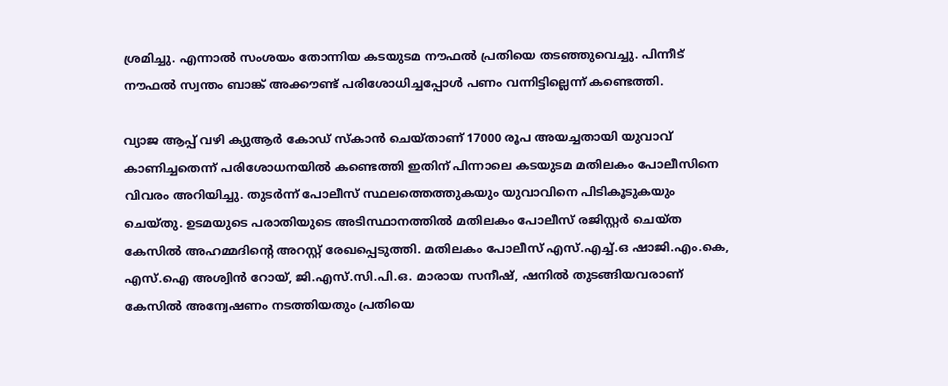ശ്രമിച്ചു. എന്നാൽ സംശയം തോന്നിയ കടയുടമ നൗഫൽ പ്രതിയെ തടഞ്ഞുവെച്ചു. പിന്നീട് നൗഫൽ സ്വന്തം ബാങ്ക് അക്കൗണ്ട് പരിശോധിച്ചപ്പോൾ പണം വന്നിട്ടില്ലെന്ന് കണ്ടെത്തി.

വ്യാജ ആപ്പ് വഴി ക്യുആർ കോഡ് സ്കാൻ ചെയ്താണ് 17000 രൂപ അയച്ചതായി യുവാവ് കാണിച്ചതെന്ന് പരിശോധനയിൽ കണ്ടെത്തി ഇതിന് പിന്നാലെ കടയുടമ മതിലകം പോലീസിനെ വിവരം അറിയിച്ചു. തുടർന്ന് പോലീസ് സ്ഥലത്തെത്തുകയും യുവാവിനെ പിടികൂടുകയും ചെയ്തു. ഉടമയുടെ പരാതിയുടെ അടിസ്ഥാനത്തിൽ മതിലകം പോലീസ് രജിസ്റ്റർ ചെയ്ത കേസിൽ അഹമ്മദിൻ്റെ അറസ്റ്റ് രേഖപ്പെടുത്തി. മതിലകം പോലീസ് എസ്.എച്ച്.ഒ ഷാജി.എം.കെ, എസ്.ഐ അശ്വിൻ റോയ്, ജി.എസ്.സി.പി.ഒ. മാരായ സനീഷ്, ഷനിൽ തുടങ്ങിയവരാണ് കേസിൽ അന്വേഷണം നടത്തിയതും പ്രതിയെ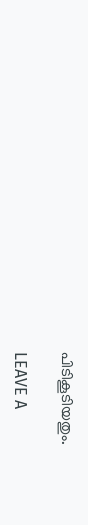പിടികൂടിയതും.

LEAVE A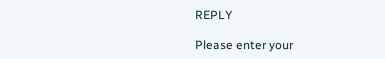REPLY

Please enter your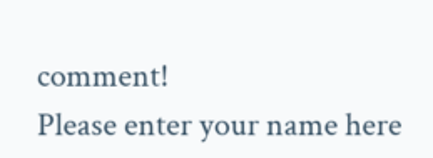comment!
Please enter your name here